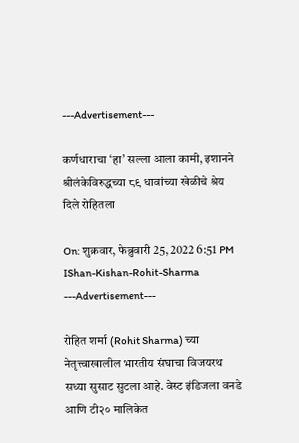---Advertisement---

कर्णधाराचा ‘हा’ सल्ला आला कामी, इशानने श्रीलंकेविरुद्धच्या ८९ धावांच्या खेळीचे श्रेय दिले रोहितला

On: शुक्रवार, फेब्रुवारी 25, 2022 6:51 PM
IShan-Kishan-Rohit-Sharma
---Advertisement---

रोहित शर्मा (Rohit Sharma) च्या नेतृत्त्वाखालील भारतीय संघाचा विजयरथ सध्या सुसाट सुटला आहे. वेस्ट इंडिजला वनडे आणि टी२० मालिकेत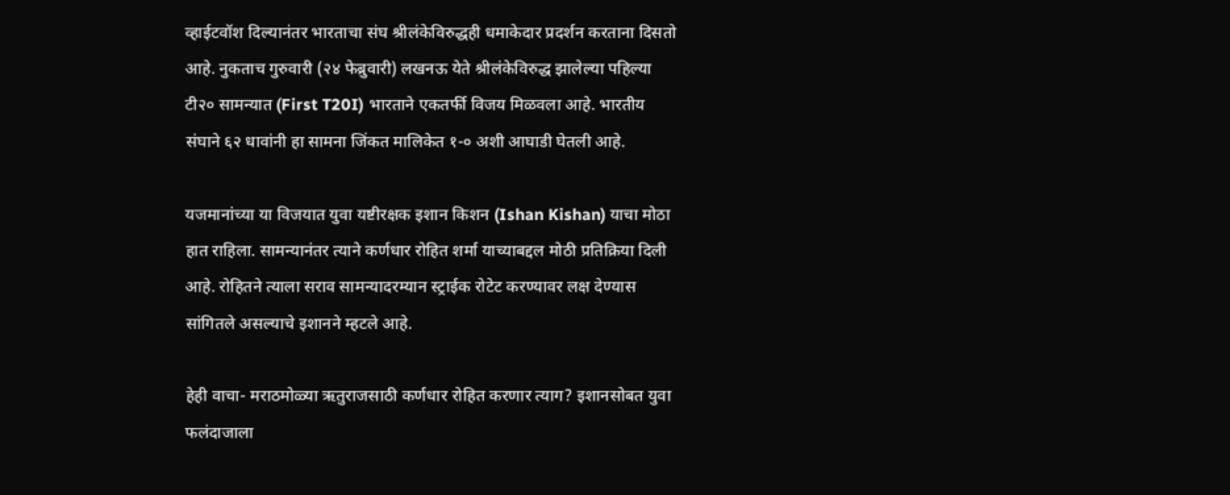व्हाईटवॉश दिल्यानंतर भारताचा संघ श्रीलंकेविरुद्धही धमाकेदार प्रदर्शन करताना दिसतो आहे. नुकताच गुरुवारी (२४ फेब्रुवारी) लखनऊ येते श्रीलंकेविरुद्ध झालेल्या पहिल्या टी२० सामन्यात (First T20I) भारताने एकतर्फी विजय मिळवला आहे. भारतीय संघाने ६२ धावांनी हा सामना जिंकत मालिकेत १-० अशी आघाडी घेतली आहे.

यजमानांच्या या विजयात युवा यष्टीरक्षक इशान किशन (Ishan Kishan) याचा मोठा हात राहिला. सामन्यानंतर त्याने कर्णधार रोहित शर्मा याच्याबद्दल मोठी प्रतिक्रिया दिली आहे. रोहितने त्याला सराव सामन्यादरम्यान स्ट्राईक रोटेट करण्यावर लक्ष देण्यास सांगितले असल्याचे इशानने म्हटले आहे.

हेही वाचा- मराठमोळ्या ऋतुराजसाठी कर्णधार रोहित करणार त्याग? इशानसोबत युवा फलंदाजाला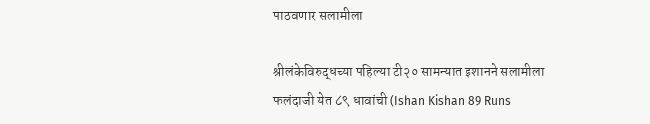पाठवणार सलामीला

श्रीलंकेविरुद्धच्या पहिल्या टी२० सामन्यात इशानने सलामीला फलंदाजी येत ८९ धावांची (Ishan Kishan 89 Runs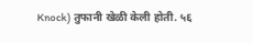Knock) तुफानी खेळी केली होती. ५६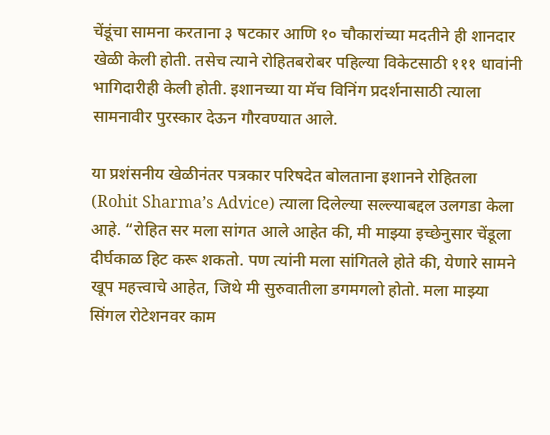चेंडूंचा सामना करताना ३ षटकार आणि १० चौकारांच्या मदतीने ही शानदार खेळी केली होती. तसेच त्याने रोहितबरोबर पहिल्या विकेटसाठी १११ धावांनी भागिदारीही केली होती. इशानच्या या मॅच विनिंग प्रदर्शनासाठी त्याला सामनावीर पुरस्कार देऊन गौरवण्यात आले.

या प्रशंसनीय खेळीनंतर पत्रकार परिषदेत बोलताना इशानने रोहितला (Rohit Sharma’s Advice) त्याला दिलेल्या सल्ल्याबद्दल उलगडा केला आहे. “रोहित सर मला सांगत आले आहेत की, मी माझ्या इच्छेनुसार चेंडूला दीर्घकाळ हिट करू शकतो. पण त्यांनी मला सांगितले होते की, येणारे सामने खूप महत्त्वाचे आहेत, जिथे मी सुरुवातीला डगमगलो होतो. मला माझ्या सिंगल रोटेशनवर काम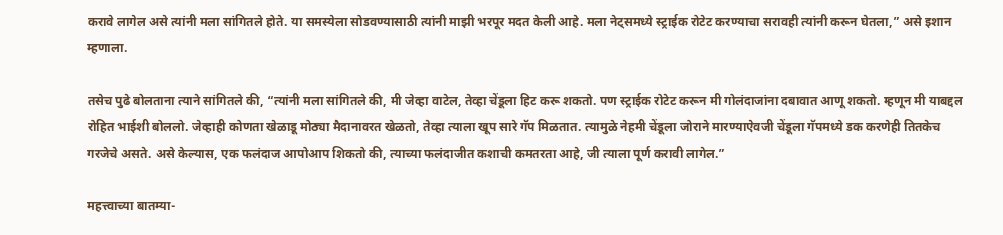करावे लागेल असे त्यांनी मला सांगितले होते. या समस्येला सोडवण्यासाठी त्यांनी माझी भरपूर मदत केली आहे. मला नेट्समध्ये स्ट्राईक रोटेट करण्याचा सरावही त्यांनी करून घेतला,” असे इशान म्हणाला.

तसेच पुढे बोलताना त्याने सांगितले की, “त्यांनी मला सांगितले की, मी जेव्हा वाटेल, तेव्हा चेंडूला हिट करू शकतो. पण स्ट्राईक रोटेट करून मी गोलंदाजांना दबावात आणू शकतो. म्हणून मी याबद्दल रोहित भाईशी बोललो. जेव्हाही कोणता खेळाडू मोठ्या मैदानावरत खेळतो, तेव्हा त्याला खूप सारे गॅप मिळतात. त्यामुळे नेहमी चेंडूला जोराने मारण्याऐवजी चेंडूला गॅपमध्ये डक करणेही तितकेच गरजेचे असते. असे केल्यास, एक फलंदाज आपोआप शिकतो की, त्याच्या फलंदाजीत कशाची कमतरता आहे, जी त्याला पूर्ण करावी लागेल.”

महत्त्वाच्या बातम्या-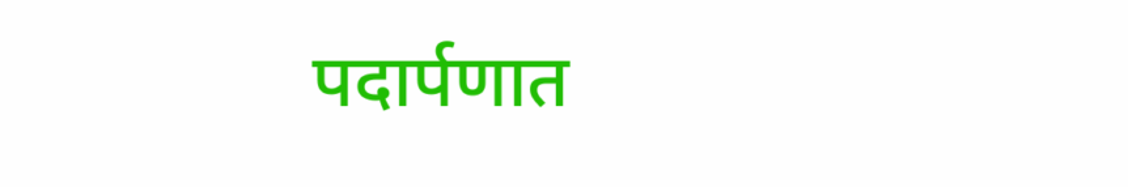पदार्पणात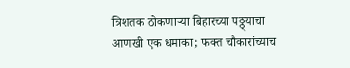त्रिशतक ठोकणाऱ्या बिहारच्या पठ्ठ्याचा आणखी एक धमाका; फक्त चौकारांच्याच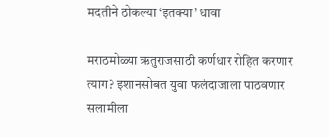मदतीने ठोकल्या ‘इतक्या’ धावा

मराठमोळ्या ऋतुराजसाठी कर्णधार रोहित करणार त्याग? इशानसोबत युवा फलंदाजाला पाठवणार सलामीला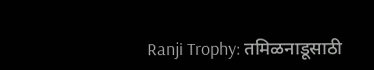Ranji Trophy: तमिळनाडूसाठी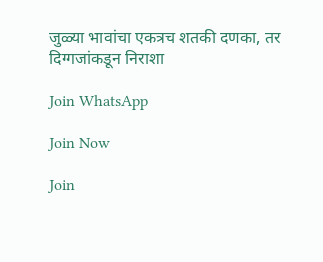जुळ्या भावांचा एकत्रच शतकी दणका, तर दिग्गजांकडून निराशा

Join WhatsApp

Join Now

Join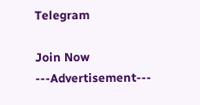Telegram

Join Now
---Advertisement---